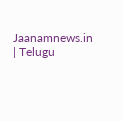Jaanamnews.in | Telugu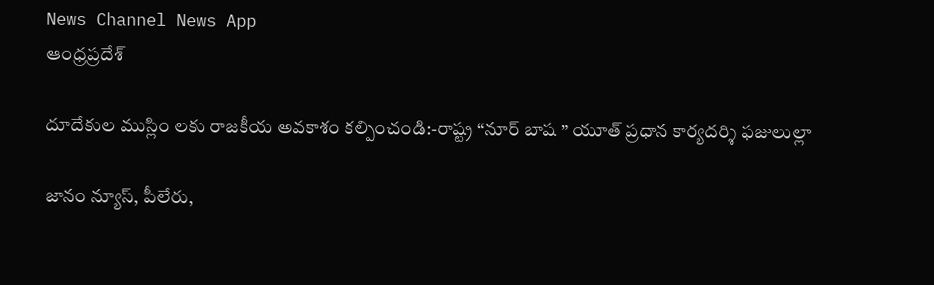News Channel News App
ఆంధ్రప్రదేశ్

దూదేకుల ముస్లిం లకు రాజకీయ అవకాశం కల్పించండి:-రాష్ట్ర “నూర్ బాష ” యూత్ ప్రధాన కార్యదర్శి ఫజులుల్లా

జానం న్యూస్, పీలేరు,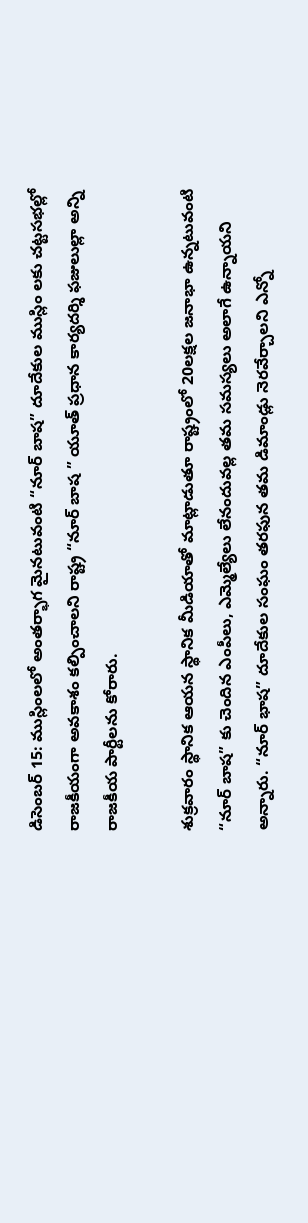డిసెంబర్ 15: ముస్లింలలో అంతర్భాగ మైనటువంటి “నూర్ బాష” దూదేకుల ముస్లిం లకు చట్టసభల్లో రాజకీయంగా అవకాశం కల్పించాలని రాష్ట్ర “నూర్ బాష ” యూత్ ప్రధాన కార్యదర్శి ఫజులుల్లా అన్ని రాజకీయ పార్టీలను కోరారు.

శుక్రవారం స్థానిక ఆయన స్థానిక మీడియాతో మాట్లాడుతూ రాష్ట్రంలో 20లక్షల జనాభా ఉన్నటువంటి “నూర్ బాష” కు చెందిన ఎంపీలు, ఎమ్మెల్యేలు లేనందువల్ల తమ సమస్యలు అలాగే ఉన్నాయని అన్నారు. “నూర్ భాష” దూదేకుల సంఘం తరఫున తమ డిమాండ్లు నెరవేర్చాలని ఎన్నో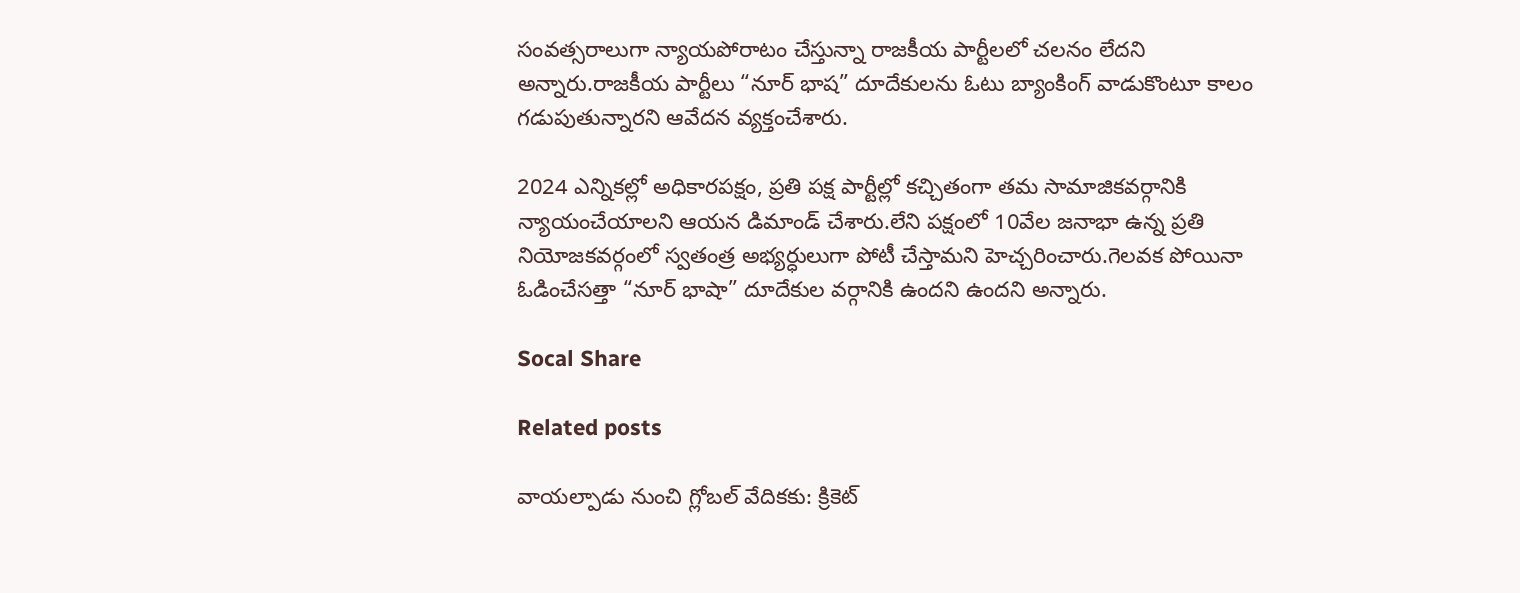సంవత్సరాలుగా న్యాయపోరాటం చేస్తున్నా రాజకీయ పార్టీలలో చలనం లేదని అన్నారు.రాజకీయ పార్టీలు “నూర్ భాష” దూదేకులను ఓటు బ్యాంకింగ్ వాడుకొంటూ కాలం గడుపుతున్నారని ఆవేదన వ్యక్తంచేశారు.

2024 ఎన్నికల్లో అధికారపక్షం, ప్రతి పక్ష పార్టీల్లో కచ్చితంగా తమ సామాజికవర్గానికి న్యాయంచేయాలని ఆయన డిమాండ్ చేశారు.లేని పక్షంలో 10వేల జనాభా ఉన్న ప్రతి నియోజకవర్గంలో స్వతంత్ర అభ్యర్ధులుగా పోటీ చేస్తామని హెచ్చరించారు.గెలవక పోయినా ఓడించేసత్తా “నూర్ భాషా” దూదేకుల వర్గానికి ఉందని ఉందని అన్నారు.

Socal Share

Related posts

వాయల్పాడు నుంచి గ్లోబల్ వేదికకు: క్రికెట్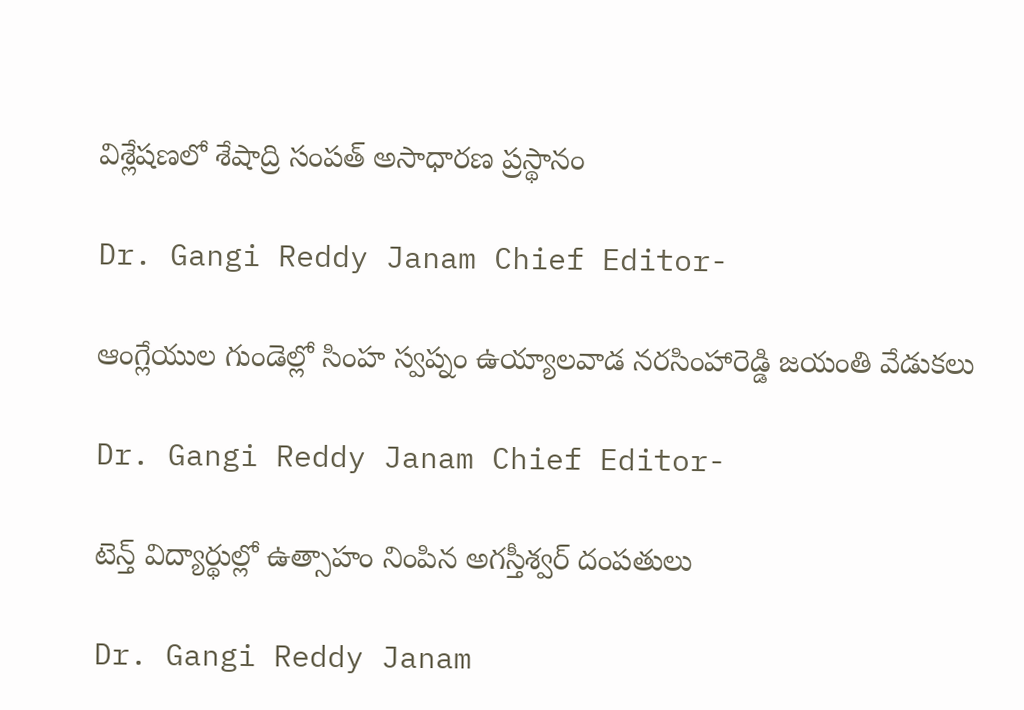విశ్లేషణలో శేషాద్రి సంపత్ అసాధారణ ప్రస్థానం

Dr. Gangi Reddy Janam Chief Editor-

ఆంగ్లేయుల గుండెల్లో సింహ స్వప్నం ఉయ్యాలవాడ నరసింహారెడ్డి జయంతి వేడుకలు

Dr. Gangi Reddy Janam Chief Editor-

టెన్త్ విద్యార్థుల్లో ఉత్సాహం నింపిన అగస్తీశ్వర్ దంపతులు

Dr. Gangi Reddy Janam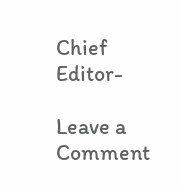Chief Editor-

Leave a Comment